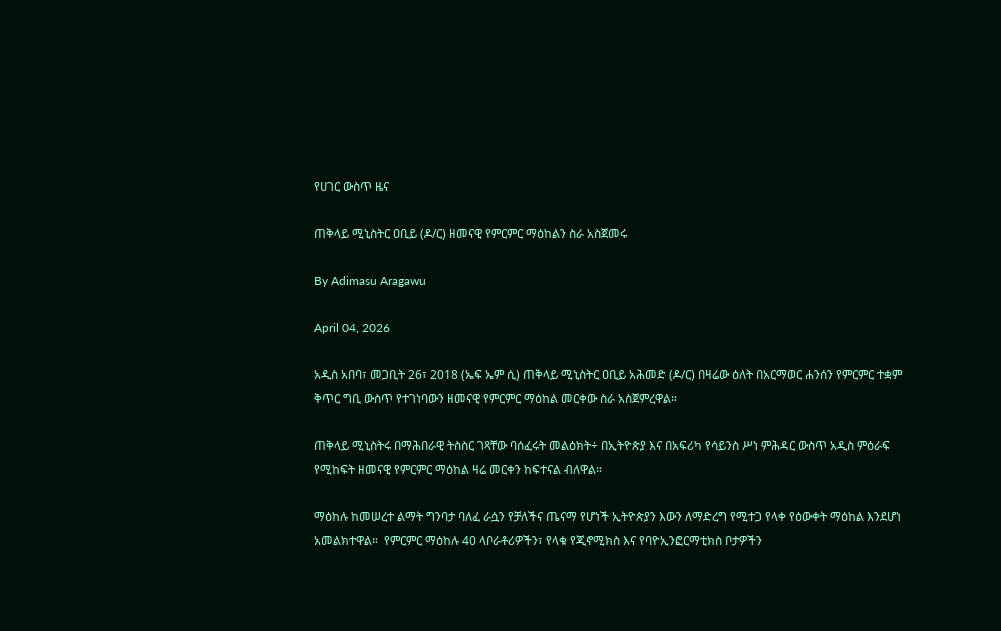የሀገር ውስጥ ዜና

ጠቅላይ ሚኒስትር ዐቢይ (ዶ/ር) ዘመናዊ የምርምር ማዕከልን ስራ አስጀመሩ

By Adimasu Aragawu

April 04, 2026

አዲስ አበባ፣ መጋቢት 26፣ 2018 (ኤፍ ኤም ሲ) ጠቅላይ ሚኒስትር ዐቢይ አሕመድ (ዶ/ር) በዛሬው ዕለት በአርማወር ሐንሰን የምርምር ተቋም ቅጥር ግቢ ውስጥ የተገነባውን ዘመናዊ የምርምር ማዕከል መርቀው ስራ አስጀምረዋል።

ጠቅላይ ሚኒስትሩ በማሕበራዊ ትስስር ገጻቸው ባሰፈሩት መልዕክት÷ በኢትዮጵያ እና በአፍሪካ የሳይንስ ሥነ ምሕዳር ውስጥ አዲስ ምዕራፍ የሚከፍት ዘመናዊ የምርምር ማዕከል ዛሬ መርቀን ከፍተናል ብለዋል።

ማዕከሉ ከመሠረተ ልማት ግንባታ ባለፈ ራሷን የቻለችና ጤናማ የሆነች ኢትዮጵያን እውን ለማድረግ የሚተጋ የላቀ የዕውቀት ማዕከል እንደሆነ አመልክተዋል።  የምርምር ማዕከሉ 40 ላቦራቶሪዎችን፣ የላቁ የጂኖሚክስ እና የባዮኢንፎርማቲክስ ቦታዎችን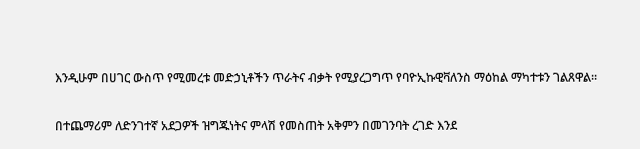እንዲሁም በሀገር ውስጥ የሚመረቱ መድኃኒቶችን ጥራትና ብቃት የሚያረጋግጥ የባዮኢኩዊቫለንስ ማዕከል ማካተቱን ገልጸዋል።

በተጨማሪም ለድንገተኛ አደጋዎች ዝግጁነትና ምላሽ የመስጠት አቅምን በመገንባት ረገድ እንደ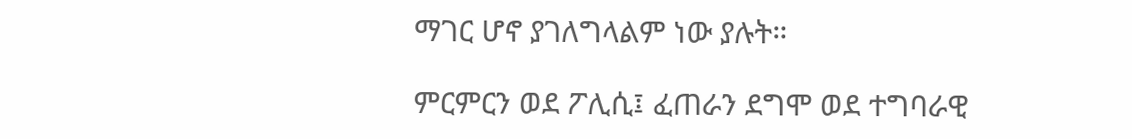ማገር ሆኖ ያገለግላልም ነው ያሉት።

ምርምርን ወደ ፖሊሲ፤ ፈጠራን ደግሞ ወደ ተግባራዊ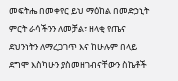መፍትሔ በመቀየር ይህ ማዕከል በመድኃኒት ምርት ራሳችንን ለመቻል፣ ዘላቂ የጤና ደህንነትን ለማረጋገጥ እና ከሁሉም በላይ ደግሞ እስካሁን ያስመዘገብናቸውን ስኬቶች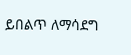ይበልጥ ለማሳደግ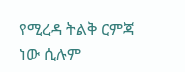የሚረዳ ትልቅ ርምጃ ነው ሲሉም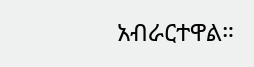አብራርተዋል።